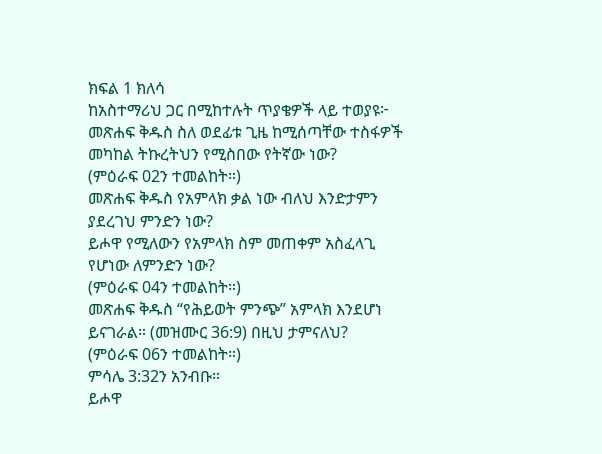ክፍል 1 ክለሳ
ከአስተማሪህ ጋር በሚከተሉት ጥያቄዎች ላይ ተወያዩ፦
መጽሐፍ ቅዱስ ስለ ወደፊቱ ጊዜ ከሚሰጣቸው ተስፋዎች መካከል ትኩረትህን የሚስበው የትኛው ነው?
(ምዕራፍ 02ን ተመልከት።)
መጽሐፍ ቅዱስ የአምላክ ቃል ነው ብለህ እንድታምን ያደረገህ ምንድን ነው?
ይሖዋ የሚለውን የአምላክ ስም መጠቀም አስፈላጊ የሆነው ለምንድን ነው?
(ምዕራፍ 04ን ተመልከት።)
መጽሐፍ ቅዱስ “የሕይወት ምንጭ” አምላክ እንደሆነ ይናገራል። (መዝሙር 36:9) በዚህ ታምናለህ?
(ምዕራፍ 06ን ተመልከት።)
ምሳሌ 3:32ን አንብቡ።
ይሖዋ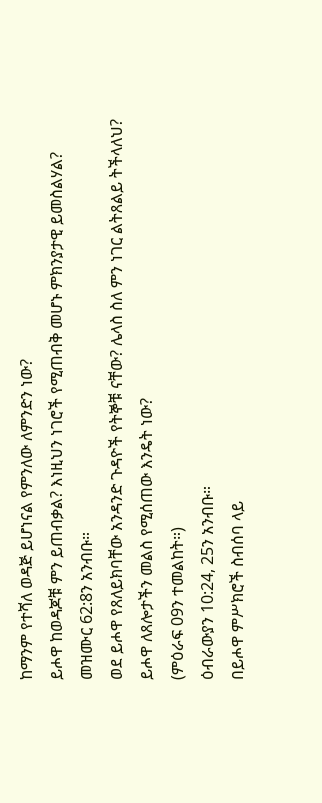ከማንም የተሻለ ወዳጅ ይሆነናል የምንለው ለምንድን ነው?
ይሖዋ ከወዳጆቹ ምን ይጠብቃል? እነዚህን ነገሮች የሚጠብቅ መሆኑ ምክንያታዊ ይመስልሃል?
መዝሙር 62:8ን አንብቡ።
ወደ ይሖዋ የጸለይክባቸው አንዳንድ ጉዳዮች የትኞቹ ናቸው? ሌላስ ስለ ምን ነገር ልትጸልይ ትችላለህ?
ይሖዋ ለጸሎታችን መልስ የሚሰጠው እንዴት ነው?
(ምዕራፍ 09ን ተመልከት።)
ዕብራውያን 10:24, 25ን አንብቡ።
በይሖዋ ምሥክሮች ስብሰባ ላይ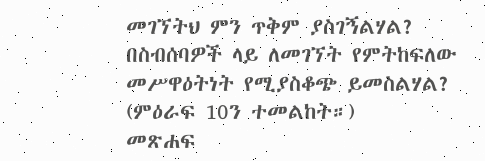መገኘትህ ምን ጥቅም ያስገኝልሃል?
በስብሰባዎች ላይ ለመገኘት የምትከፍለው መሥዋዕትነት የሚያስቆጭ ይመስልሃል?
(ምዕራፍ 10ን ተመልከት።)
መጽሐፍ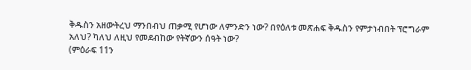ቅዱስን አዘውትረህ ማንበብህ ጠቃሚ የሆነው ለምንድን ነው? በየዕለቱ መጽሐፍ ቅዱስን የምታነብበት ፕሮግራም አለህ? ካለህ ለዚህ የመደብከው የትኛውን ሰዓት ነው?
(ምዕራፍ 11ን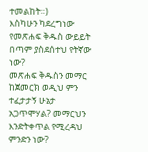ተመልከት።)
እስካሁን ካደረግነው የመጽሐፍ ቅዱስ ውይይት በጣም ያስደሰተህ የትኛው ነው?
መጽሐፍ ቅዱስን መማር ከጀመርክ ወዲህ ምን ተፈታታኝ ሁኔታ አጋጥሞሃል? መማርህን እንድትቀጥል የሚረዳህ ምንድን ነው?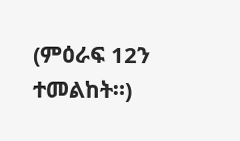(ምዕራፍ 12ን ተመልከት።)